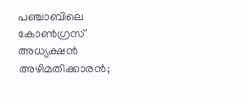പഞ്ചാബിലെ കോൺഗ്രസ് അധ്യക്ഷൻ അഴിമതിക്കാരൻ;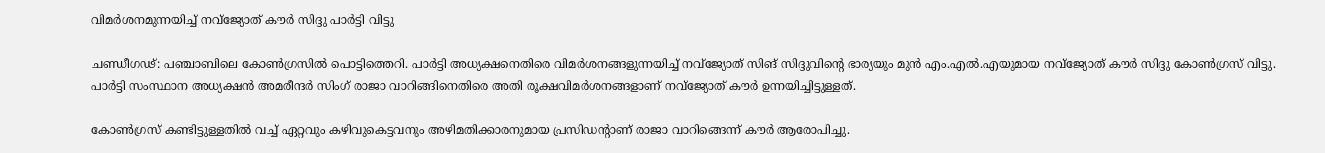വിമർശനമുന്നയിച്ച് നവ്ജ്യോത് കൗര്‍ സിദ്ദു പാർട്ടി വിട്ടു

ചണ്ഡീഗഢ്: പഞ്ചാബിലെ കോണ്‍ഗ്രസില്‍ പൊട്ടിത്തെറി. പാർട്ടി അധ്യക്ഷനെതിരെ വിമർശനങ്ങളുന്നയിച്ച് നവ്ജ്യോത് സിങ് സിദ്ദുവിന്റെ ഭാര്യയും മുന്‍ എം.എൽ.എയുമായ നവ്ജ്യോത് കൗര്‍ സിദ്ദു കോണ്‍ഗ്രസ് വിട്ടു. പാര്‍ട്ടി സംസ്ഥാന അധ്യക്ഷന്‍ അമരീന്ദര്‍ സിംഗ് രാജാ വാറിങ്ങിനെതിരെ അതി രൂക്ഷവിമര്‍ശനങ്ങളാണ് നവ്ജ്യോത് കൗർ ഉന്നയിച്ചിട്ടുള്ളത്.

കോണ്‍ഗ്രസ് കണ്ടിട്ടുള്ളതില്‍ വച്ച് ഏറ്റവും കഴിവുകെട്ടവനും അഴിമതിക്കാരനുമായ പ്രസിഡന്റാണ് രാജാ വാറിങ്ങെന്ന് കൗർ ആരോപിച്ചു.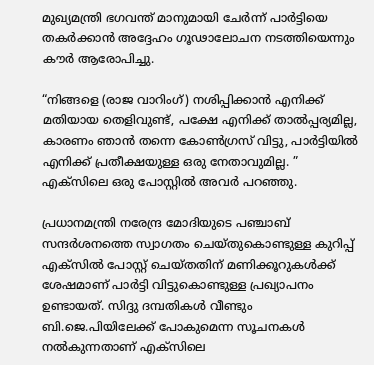മുഖ്യമന്ത്രി ഭഗവന്ത് മാനുമായി ചേർന്ന് പാർട്ടിയെ തകർക്കാൻ അദ്ദേഹം ഗൂഢാലോചന നടത്തിയെന്നും കൗർ ആരോപിച്ചു.

“നിങ്ങളെ (രാജ വാറിംഗ്) നശിപ്പിക്കാൻ എനിക്ക് മതിയായ തെളിവുണ്ട്, പക്ഷേ എനിക്ക് താൽപ്പര്യമില്ല, കാരണം ഞാൻ തന്നെ കോൺഗ്രസ് വിട്ടു, പാർട്ടിയിൽ എനിക്ക് പ്രതീക്ഷയുള്ള ഒരു നേതാവുമില്ല. ” എക്‌സിലെ ഒരു പോസ്റ്റിൽ അവർ പറഞ്ഞു.

പ്രധാനമന്ത്രി നരേന്ദ്ര മോദിയുടെ പഞ്ചാബ് സന്ദർശനത്തെ സ്വാഗതം ചെയ്തുകൊണ്ടുള്ള കുറിപ്പ് എക്‌സിൽ പോസ്റ്റ് ചെയ്തതിന് മണിക്കൂറുകൾക്ക് ശേഷമാണ് പാർട്ടി വിട്ടുകൊണ്ടുള്ള പ്രഖ്യാപനം ഉണ്ടായത്. സിദ്ദു ദമ്പതികൾ വീണ്ടും ബി.ജെ.പിയിലേക്ക് പോകുമെന്ന സൂചനകൾ നൽകുന്നതാണ് എക്സിലെ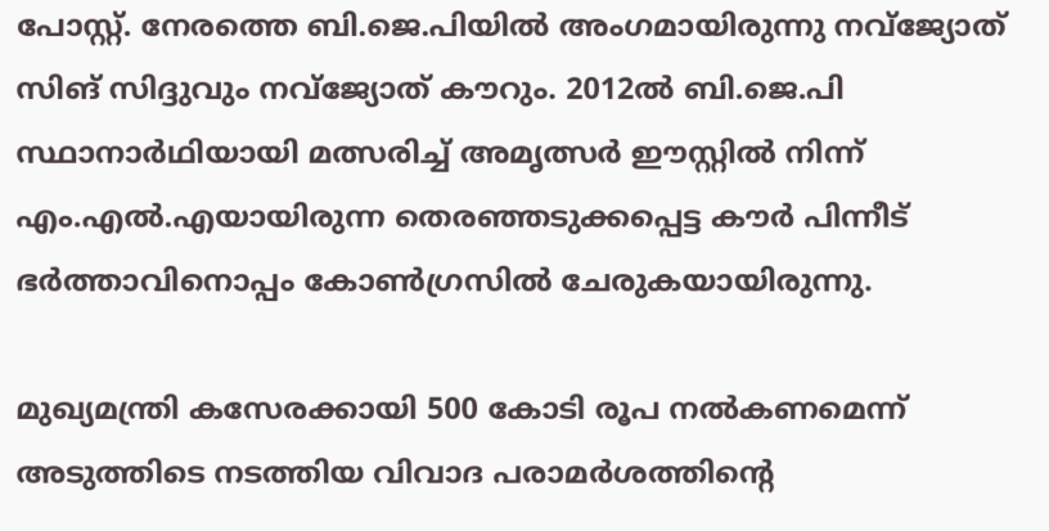പോസ്റ്റ്. നേരത്തെ ബി.ജെ.പിയില്‍ അംഗമായിരുന്നു നവ്ജ്യോത് സിങ് സിദ്ദുവും നവ്ജ്യോത് കൗറും. 2012ല്‍ ബി.ജെ.പി സ്ഥാനാർഥിയായി മത്സരിച്ച് അമൃത്സര്‍ ഈസ്റ്റില്‍ നിന്ന് എം.എൽ.എയായിരുന്ന തെരഞ്ഞടുക്കപ്പെട്ട കൗര്‍ പിന്നീട് ഭര്‍ത്താവിനൊപ്പം കോണ്‍ഗ്രസില്‍ ചേരുകയായിരുന്നു.

മുഖ്യമന്ത്രി കസേരക്കായി 500 കോടി രൂപ നല്‍കണമെന്ന് അടുത്തിടെ നടത്തിയ വിവാദ പരാമര്‍ശത്തിന്റെ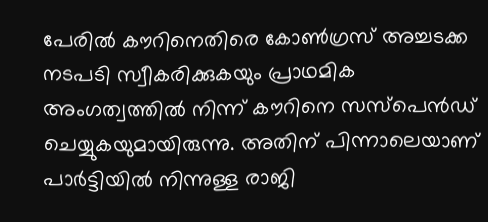പേരില്‍ കൗറിനെതിരെ കോണ്‍ഗ്രസ് അച്ചടക്ക നടപടി സ്വീകരിക്കുകയും പ്രാഥമിക അംഗത്വത്തില്‍ നിന്ന് കൗറിനെ സസ്‌പെന്‍ഡ് ചെയ്യുകയുമായിരുന്നു. അതിന് പിന്നാലെയാണ് പാർട്ടിയിൽ നിന്നുള്ള രാജി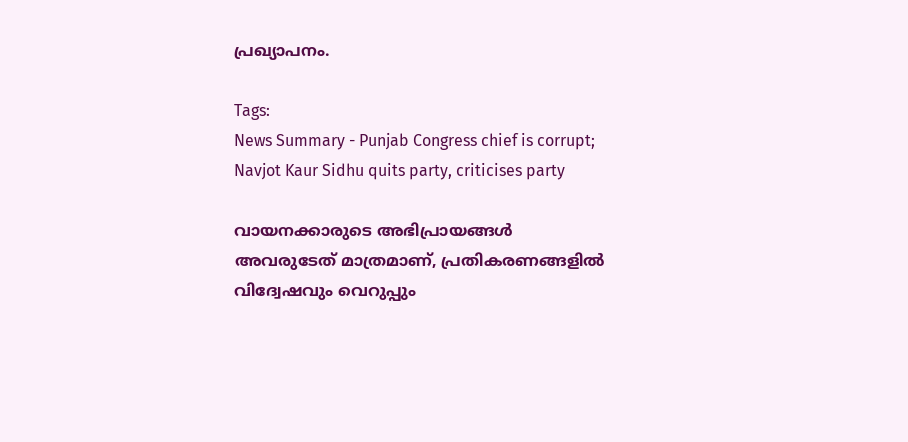പ്രഖ്യാപനം.

Tags:
News Summary - Punjab Congress chief is corrupt; Navjot Kaur Sidhu quits party, criticises party

വായനക്കാരുടെ അഭിപ്രായങ്ങള്‍ അവരുടേത് മാത്രമാണ്, പ്രതികരണങ്ങളിൽ വിദ്വേഷവും വെറുപ്പും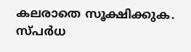കലരാതെ സൂക്ഷിക്കുക. സ്പർധ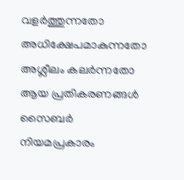വളർത്തുന്നതോ അധിക്ഷേപമാകുന്നതോ അശ്ലീലം കലർന്നതോ ആയ പ്രതികരണങ്ങൾ സൈബർ നിയമപ്രകാരം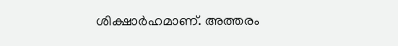ശിക്ഷാർഹമാണ്. അത്തരം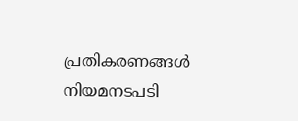പ്രതികരണങ്ങൾ നിയമനടപടി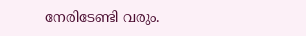നേരിടേണ്ടി വരും.